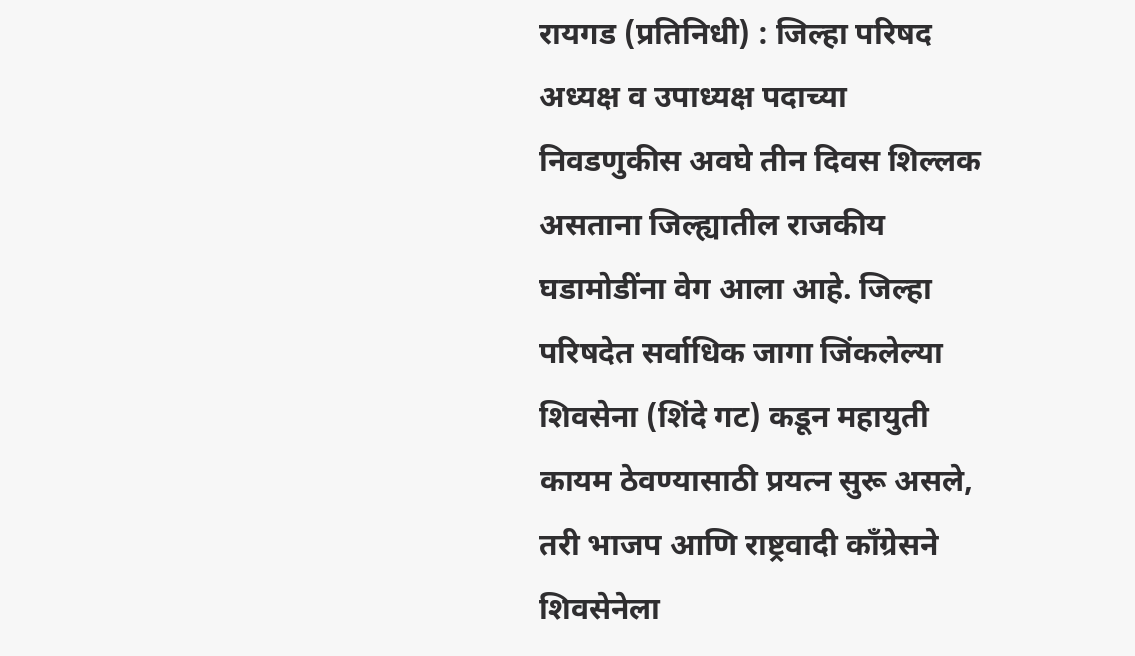रायगड (प्रतिनिधी) : जिल्हा परिषद अध्यक्ष व उपाध्यक्ष पदाच्या निवडणुकीस अवघे तीन दिवस शिल्लक असताना जिल्ह्यातील राजकीय घडामोडींना वेग आला आहे. जिल्हा परिषदेत सर्वाधिक जागा जिंकलेल्या शिवसेना (शिंदे गट) कडून महायुती कायम ठेवण्यासाठी प्रयत्न सुरू असले, तरी भाजप आणि राष्ट्रवादी काँग्रेसने शिवसेनेला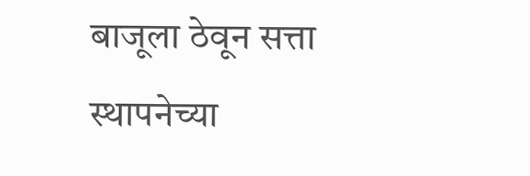बाजूला ठेवून सत्ता स्थापनेच्या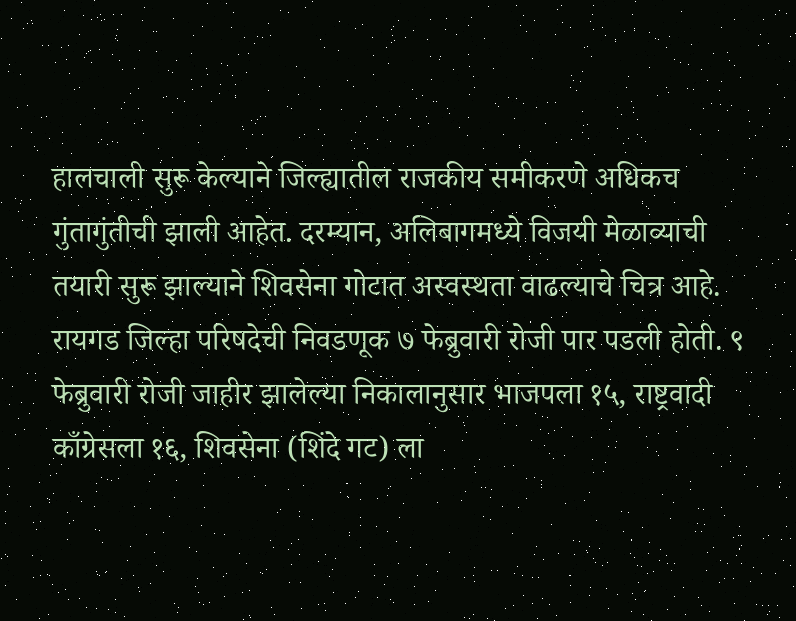हालचाली सुरू केल्याने जिल्ह्यातील राजकीय समीकरणे अधिकच गुंतागुंतीची झाली आहेत. दरम्यान, अलिबागमध्ये विजयी मेळाव्याची तयारी सुरू झाल्याने शिवसेना गोटात अस्वस्थता वाढल्याचे चित्र आहे.
रायगड जिल्हा परिषदेची निवडणूक ७ फेब्रुवारी रोजी पार पडली होती. ९ फेब्रुवारी रोजी जाहीर झालेल्या निकालानुसार भाजपला १५, राष्ट्रवादी काँग्रेसला १६, शिवसेना (शिंदे गट) ला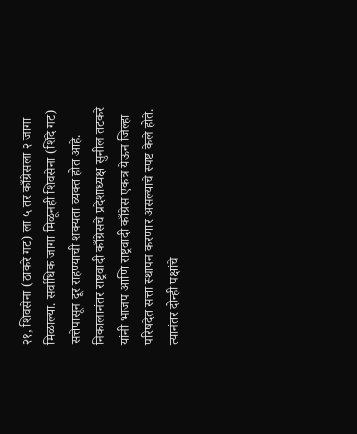२१, शिवसेना (ठाकरे गट) ला ५ तर काँग्रेसला २ जागा मिळाल्या. सर्वाधिक जागा मिळूनही शिवसेना (शिंदे गट) सत्तेपासून दूर राहण्याची शक्यता व्यक्त होत आहे.
निकालानंतर राष्ट्रवादी काँग्रेसचे प्रदेशाध्यक्ष सुनील तटकरे यांनी भाजप आणि राष्ट्रवादी काँग्रेस एकत्र येऊन जिल्हा परिषदेत सत्ता स्थापन करणार असल्याचे स्पष्ट केले होते. त्यानंतर दोन्ही पक्षांचे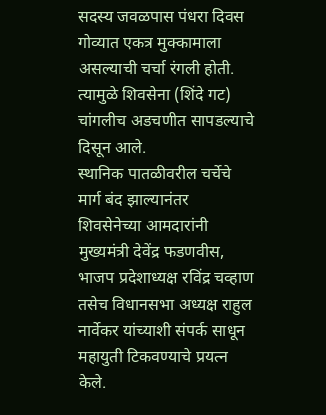सदस्य जवळपास पंधरा दिवस गोव्यात एकत्र मुक्कामाला असल्याची चर्चा रंगली होती. त्यामुळे शिवसेना (शिंदे गट) चांगलीच अडचणीत सापडल्याचे दिसून आले.
स्थानिक पातळीवरील चर्चेचे मार्ग बंद झाल्यानंतर शिवसेनेच्या आमदारांनी मुख्यमंत्री देवेंद्र फडणवीस, भाजप प्रदेशाध्यक्ष रविंद्र चव्हाण तसेच विधानसभा अध्यक्ष राहुल नार्वेकर यांच्याशी संपर्क साधून महायुती टिकवण्याचे प्रयत्न केले.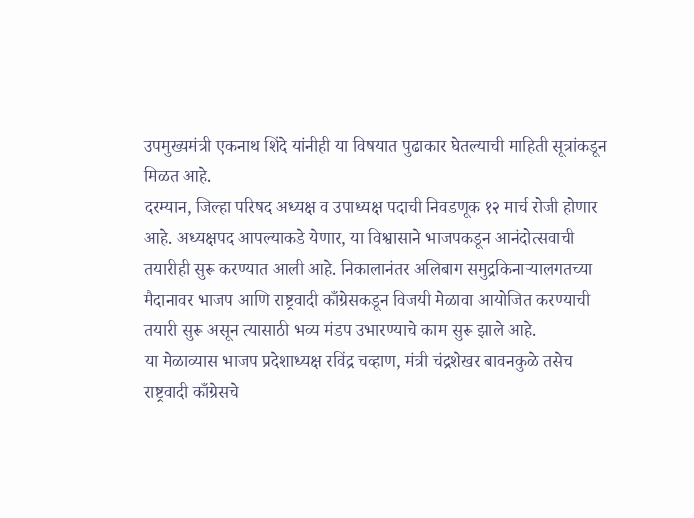उपमुख्यमंत्री एकनाथ शिंदे यांनीही या विषयात पुढाकार घेतल्याची माहिती सूत्रांकडून मिळत आहे.
दरम्यान, जिल्हा परिषद अध्यक्ष व उपाध्यक्ष पदाची निवडणूक १२ मार्च रोजी होणार आहे. अध्यक्षपद आपल्याकडे येणार, या विश्वासाने भाजपकडून आनंदोत्सवाची तयारीही सुरू करण्यात आली आहे. निकालानंतर अलिबाग समुद्रकिनाऱ्यालगतच्या मैदानावर भाजप आणि राष्ट्रवादी काँग्रेसकडून विजयी मेळावा आयोजित करण्याची तयारी सुरू असून त्यासाठी भव्य मंडप उभारण्याचे काम सुरू झाले आहे.
या मेळाव्यास भाजप प्रदेशाध्यक्ष रविंद्र चव्हाण, मंत्री चंद्रशेखर बावनकुळे तसेच राष्ट्रवादी काँग्रेसचे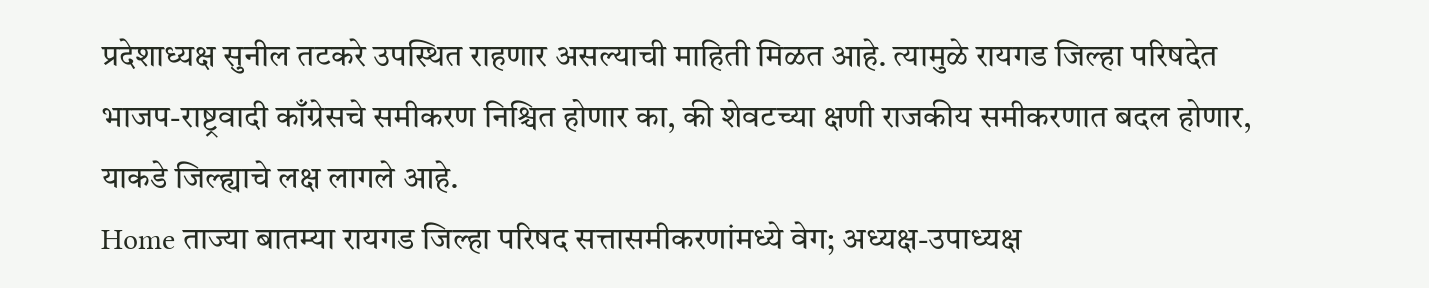प्रदेशाध्यक्ष सुनील तटकरे उपस्थित राहणार असल्याची माहिती मिळत आहे. त्यामुळे रायगड जिल्हा परिषदेत भाजप-राष्ट्रवादी काँग्रेसचे समीकरण निश्चित होणार का, की शेवटच्या क्षणी राजकीय समीकरणात बदल होणार, याकडे जिल्ह्याचे लक्ष लागले आहे.
Home ताज्या बातम्या रायगड जिल्हा परिषद सत्तासमीकरणांमध्ये वेग; अध्यक्ष-उपाध्यक्ष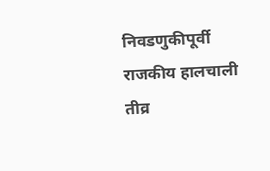निवडणुकीपूर्वी राजकीय हालचाली तीव्र